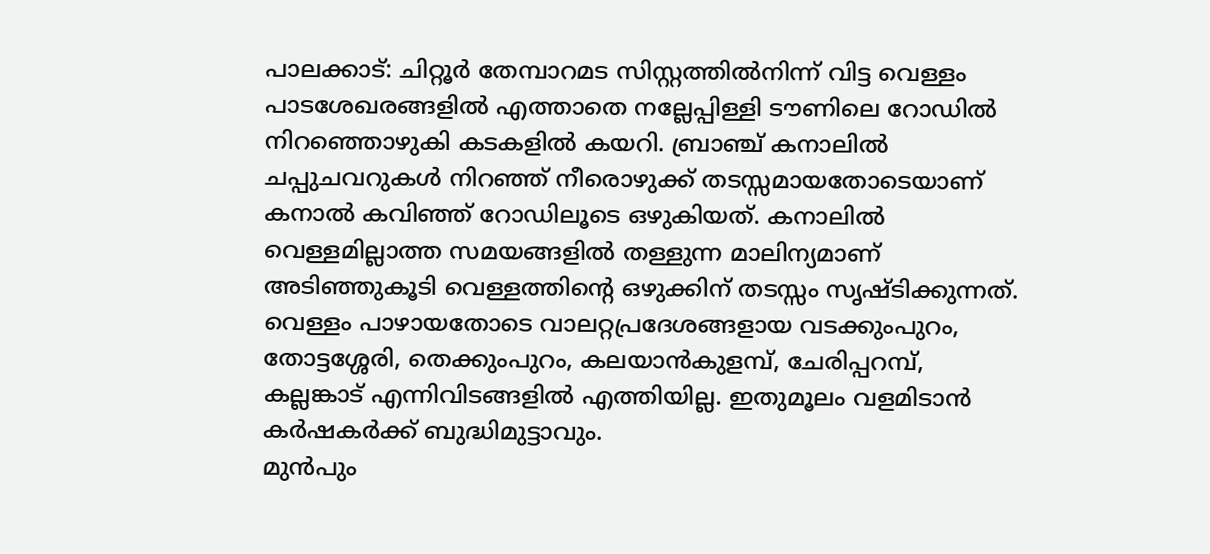പാലക്കാട്: ചിറ്റൂർ തേമ്പാറമട സിസ്റ്റത്തിൽനിന്ന് വിട്ട വെള്ളം പാടശേഖരങ്ങളിൽ എത്താതെ നല്ലേപ്പിള്ളി ടൗണിലെ റോഡിൽ നിറഞ്ഞൊഴുകി കടകളിൽ കയറി. ബ്രാഞ്ച് കനാലിൽ ചപ്പുചവറുകൾ നിറഞ്ഞ് നീരൊഴുക്ക് തടസ്സമായതോടെയാണ് കനാൽ കവിഞ്ഞ് റോഡിലൂടെ ഒഴുകിയത്. കനാലിൽ വെള്ളമില്ലാത്ത സമയങ്ങളിൽ തള്ളുന്ന മാലിന്യമാണ് അടിഞ്ഞുകൂടി വെള്ളത്തിന്റെ ഒഴുക്കിന് തടസ്സം സൃഷ്ടിക്കുന്നത്.
വെള്ളം പാഴായതോടെ വാലറ്റപ്രദേശങ്ങളായ വടക്കുംപുറം, തോട്ടശ്ശേരി, തെക്കുംപുറം, കലയാൻകുളമ്പ്, ചേരിപ്പറമ്പ്, കല്ലങ്കാട് എന്നിവിടങ്ങളിൽ എത്തിയില്ല. ഇതുമൂലം വളമിടാൻ കർഷകർക്ക് ബുദ്ധിമുട്ടാവും.
മുൻപും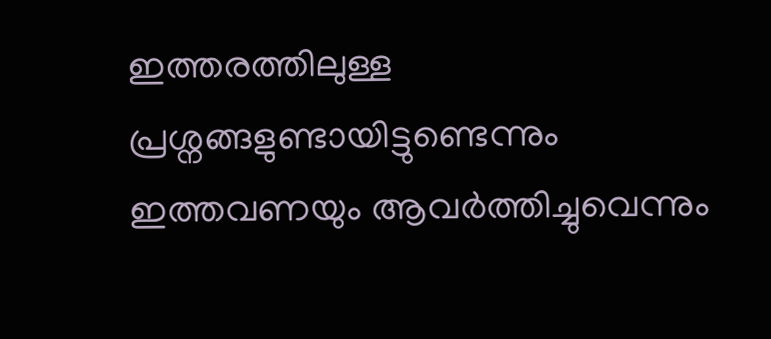ഇത്തരത്തിലുള്ള പ്രശ്നങ്ങളുണ്ടായിട്ടുണ്ടെന്നും ഇത്തവണയും ആവർത്തിച്ചുവെന്നും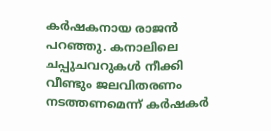കർഷകനായ രാജൻ പറഞ്ഞു. കനാലിലെ ചപ്പുചവറുകൾ നീക്കി വീണ്ടും ജലവിതരണം നടത്തണമെന്ന് കർഷകർ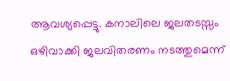ആവശ്യപ്പെട്ടു. കനാലിലെ ജലതടസ്സം ഒഴിവാക്കി ജലവിതരണം നടത്തുമെന്ന്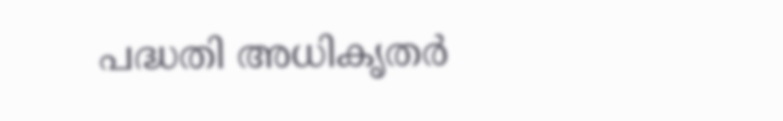പദ്ധതി അധികൃതർ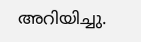അറിയിച്ചു.